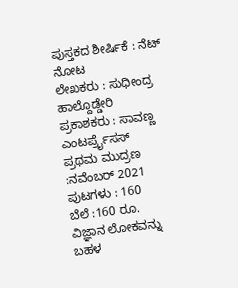ಪುಸ್ತಕದ ಶೀರ್ಷಿಕೆ : ನೆಟ್ ನೋಟ
ಲೇಖಕರು : ಸುಧೀಂದ್ರ ಹಾಲ್ದೊಡ್ಡೇರಿ
ಪ್ರಕಾಶಕರು : ಸಾವಣ್ಣ ಎಂಟರ್ಪ್ರೈಸಸ್
ಪ್ರಥಮ ಮುದ್ರಣ :ನವೆಂಬರ್ 2021
ಪುಟಗಳು : 160
ಬೆಲೆ :160 ರೂ.
ವಿಜ್ಞಾನ ಲೋಕವನ್ನು ಬಹಳ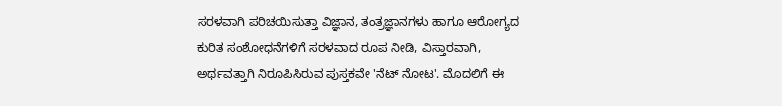ಸರಳವಾಗಿ ಪರಿಚಯಿಸುತ್ತಾ ವಿಜ್ಞಾನ, ತಂತ್ರಜ್ಞಾನಗಳು ಹಾಗೂ ಆರೋಗ್ಯದ ಕುರಿತ ಸಂಶೋಧನೆಗಳಿಗೆ ಸರಳವಾದ ರೂಪ ನೀಡಿ, ವಿಸ್ತಾರವಾಗಿ, ಅರ್ಥವತ್ತಾಗಿ ನಿರೂಪಿಸಿರುವ ಪುಸ್ತಕವೇ 'ನೆಟ್ ನೋಟ'. ಮೊದಲಿಗೆ ಈ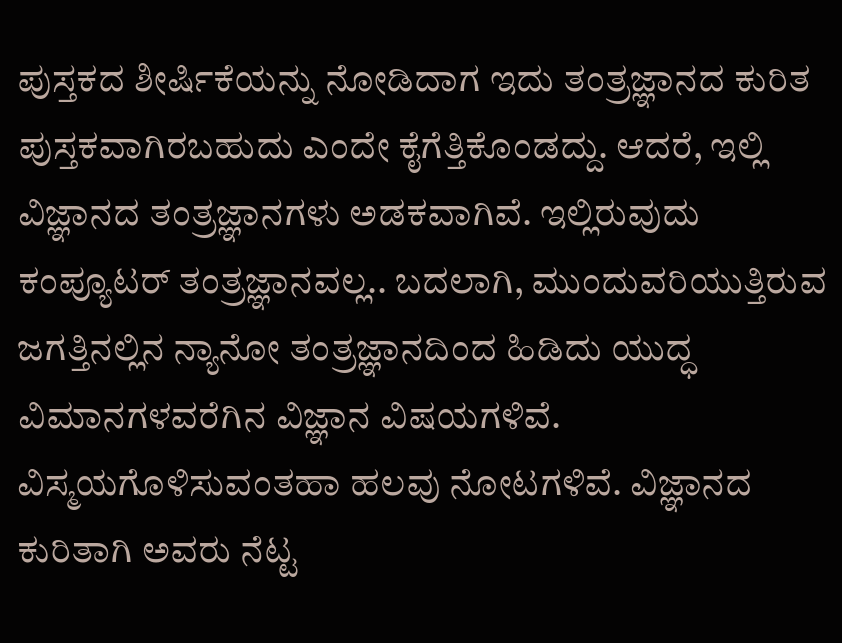ಪುಸ್ತಕದ ಶೀರ್ಷಿಕೆಯನ್ನು ನೋಡಿದಾಗ ಇದು ತಂತ್ರಜ್ಞಾನದ ಕುರಿತ ಪುಸ್ತಕವಾಗಿರಬಹುದು ಎಂದೇ ಕೈಗೆತ್ತಿಕೊಂಡದ್ದು. ಆದರೆ, ಇಲ್ಲಿ ವಿಜ್ಞಾನದ ತಂತ್ರಜ್ಞಾನಗಳು ಅಡಕವಾಗಿವೆ. ಇಲ್ಲಿರುವುದು ಕಂಪ್ಯೂಟರ್ ತಂತ್ರಜ್ಞಾನವಲ್ಲ.. ಬದಲಾಗಿ, ಮುಂದುವರಿಯುತ್ತಿರುವ ಜಗತ್ತಿನಲ್ಲಿನ ನ್ಯಾನೋ ತಂತ್ರಜ್ಞಾನದಿಂದ ಹಿಡಿದು ಯುದ್ಧ ವಿಮಾನಗಳವರೆಗಿನ ವಿಜ್ಞಾನ ವಿಷಯಗಳಿವೆ. ವಿಸ್ಮಯಗೊಳಿಸುವಂತಹಾ ಹಲವು ನೋಟಗಳಿವೆ. ವಿಜ್ಞಾನದ ಕುರಿತಾಗಿ ಅವರು ನೆಟ್ಟ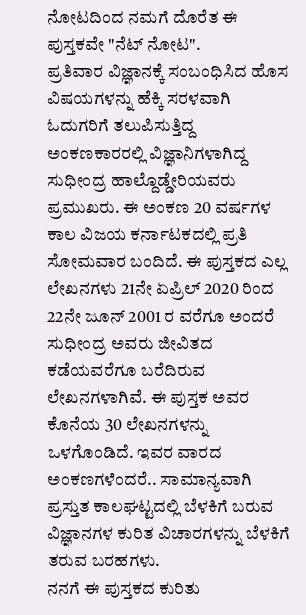ನೋಟದಿಂದ ನಮಗೆ ದೊರೆತ ಈ ಪುಸ್ತಕವೇ "ನೆಟ್ ನೋಟ".
ಪ್ರತಿವಾರ ವಿಜ್ಞಾನಕ್ಕೆ ಸಂಬಂಧಿಸಿದ ಹೊಸ ವಿಷಯಗಳನ್ನು ಹೆಕ್ಕಿ ಸರಳವಾಗಿ ಓದುಗರಿಗೆ ತಲುಪಿಸುತ್ತಿದ್ದ ಅಂಕಣಕಾರರಲ್ಲಿ ವಿಜ್ಞಾನಿಗಳಾಗಿದ್ದ ಸುಧೀಂದ್ರ ಹಾಲ್ದೊಡ್ಡೇರಿಯವರು ಪ್ರಮುಖರು. ಈ ಅಂಕಣ 20 ವರ್ಷಗಳ ಕಾಲ ವಿಜಯ ಕರ್ನಾಟಕದಲ್ಲಿ ಪ್ರತಿ ಸೋಮವಾರ ಬಂದಿದೆ. ಈ ಪುಸ್ತಕದ ಎಲ್ಲ ಲೇಖನಗಳು 21ನೇ ಏಪ್ರಿಲ್ 2020 ರಿಂದ 22ನೇ ಜೂನ್ 2001 ರ ವರೆಗೂ ಅಂದರೆ ಸುಧೀಂದ್ರ ಅವರು ಜೀವಿತದ ಕಡೆಯವರೆಗೂ ಬರೆದಿರುವ ಲೇಖನಗಳಾಗಿವೆ. ಈ ಪುಸ್ತಕ ಅವರ ಕೊನೆಯ 30 ಲೇಖನಗಳನ್ನು ಒಳಗೊಂಡಿದೆ. ಇವರ ವಾರದ ಅಂಕಣಗಳೆಂದರೆ.. ಸಾಮಾನ್ಯವಾಗಿ ಪ್ರಸ್ತುತ ಕಾಲಘಟ್ಟದಲ್ಲಿ ಬೆಳಕಿಗೆ ಬರುವ ವಿಜ್ಞಾನಗಳ ಕುರಿತ ವಿಚಾರಗಳನ್ನು ಬೆಳಕಿಗೆ ತರುವ ಬರಹಗಳು.
ನನಗೆ ಈ ಪುಸ್ತಕದ ಕುರಿತು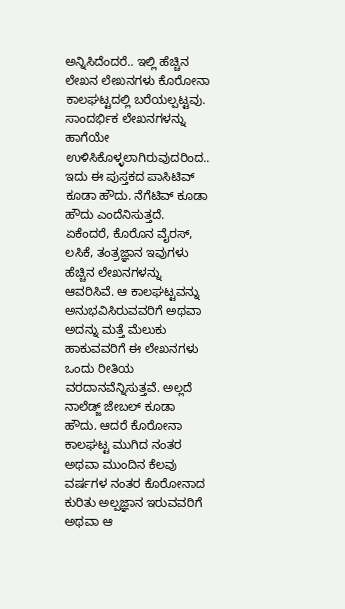ಅನ್ನಿಸಿದೆಂದರೆ.. ಇಲ್ಲಿ ಹೆಚ್ಚಿನ ಲೇಖನ ಲೇಖನಗಳು ಕೊರೋನಾ ಕಾಲಘಟ್ಟದಲ್ಲಿ ಬರೆಯಲ್ಪಟ್ಟವು. ಸಾಂದರ್ಭಿಕ ಲೇಖನಗಳನ್ನು ಹಾಗೆಯೇ ಉಳಿಸಿಕೊಳ್ಳಲಾಗಿರುವುದರಿಂದ.. ಇದು ಈ ಪುಸ್ತಕದ ಪಾಸಿಟಿವ್ ಕೂಡಾ ಹೌದು. ನೆಗೆಟಿವ್ ಕೂಡಾ ಹೌದು ಎಂದೆನಿಸುತ್ತದೆ. ಏಕೆಂದರೆ, ಕೊರೊನ ವೈರಸ್, ಲಸಿಕೆ, ತಂತ್ರಜ್ಞಾನ ಇವುಗಳು ಹೆಚ್ಚಿನ ಲೇಖನಗಳನ್ನು ಆವರಿಸಿವೆ. ಆ ಕಾಲಘಟ್ಟವನ್ನು ಅನುಭವಿಸಿರುವವರಿಗೆ ಅಥವಾ ಅದನ್ನು ಮತ್ತೆ ಮೆಲುಕು ಹಾಕುವವರಿಗೆ ಈ ಲೇಖನಗಳು ಒಂದು ರೀತಿಯ ವರದಾನವೆನ್ನಿಸುತ್ತವೆ. ಅಲ್ಲದೆ ನಾಲೆಡ್ಜ್ ಜೇಬಲ್ ಕೂಡಾ ಹೌದು. ಆದರೆ ಕೊರೋನಾ ಕಾಲಘಟ್ಟ ಮುಗಿದ ನಂತರ ಅಥವಾ ಮುಂದಿನ ಕೆಲವು ವರ್ಷಗಳ ನಂತರ ಕೊರೋನಾದ ಕುರಿತು ಅಲ್ಪಜ್ಞಾನ ಇರುವವರಿಗೆ ಅಥವಾ ಆ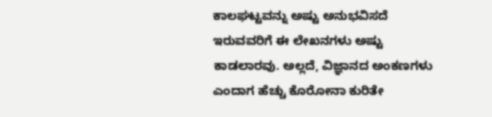ಕಾಲಘಟ್ಟವನ್ನು ಅಷ್ಟು ಅನುಭವಿಸದೆ ಇರುವವರಿಗೆ ಈ ಲೇಖನಗಳು ಅಷ್ಟು ಕಾಡಲಾರವು. ಅಲ್ಲದೆ, ವಿಜ್ಞಾನದ ಅಂಕಣಗಳು ಎಂದಾಗ ಹೆಚ್ಚು ಕೊರೋನಾ ಕುರಿತೇ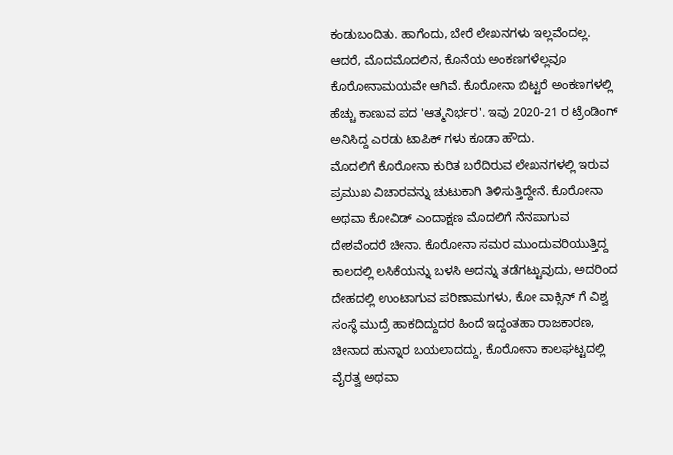ಕಂಡುಬಂದಿತು. ಹಾಗೆಂದು, ಬೇರೆ ಲೇಖನಗಳು ಇಲ್ಲವೆಂದಲ್ಲ. ಆದರೆ, ಮೊದಮೊದಲಿನ, ಕೊನೆಯ ಅಂಕಣಗಳೆಲ್ಲವೂ ಕೊರೋನಾಮಯವೇ ಆಗಿವೆ. ಕೊರೋನಾ ಬಿಟ್ಟರೆ ಅಂಕಣಗಳಲ್ಲಿ ಹೆಚ್ಚು ಕಾಣುವ ಪದ 'ಆತ್ಮನಿರ್ಭರ'. ಇವು 2020-21 ರ ಟ್ರೆಂಡಿಂಗ್ ಅನಿಸಿದ್ದ ಎರಡು ಟಾಪಿಕ್ ಗಳು ಕೂಡಾ ಹೌದು.
ಮೊದಲಿಗೆ ಕೊರೋನಾ ಕುರಿತ ಬರೆದಿರುವ ಲೇಖನಗಳಲ್ಲಿ ಇರುವ ಪ್ರಮುಖ ವಿಚಾರವನ್ನು ಚುಟುಕಾಗಿ ತಿಳಿಸುತ್ತಿದ್ದೇನೆ. ಕೊರೋನಾ ಅಥವಾ ಕೋವಿಡ್ ಎಂದಾಕ್ಷಣ ಮೊದಲಿಗೆ ನೆನಪಾಗುವ ದೇಶವೆಂದರೆ ಚೀನಾ. ಕೊರೋನಾ ಸಮರ ಮುಂದುವರಿಯುತ್ತಿದ್ದ ಕಾಲದಲ್ಲಿ ಲಸಿಕೆಯನ್ನು ಬಳಸಿ ಅದನ್ನು ತಡೆಗಟ್ಟುವುದು, ಅದರಿಂದ ದೇಹದಲ್ಲಿ ಉಂಟಾಗುವ ಪರಿಣಾಮಗಳು, ಕೋ ವಾಕ್ಸಿನ್ ಗೆ ವಿಶ್ವ ಸಂಸ್ಥೆ ಮುದ್ರೆ ಹಾಕದಿದ್ದುದರ ಹಿಂದೆ ಇದ್ದಂತಹಾ ರಾಜಕಾರಣ, ಚೀನಾದ ಹುನ್ನಾರ ಬಯಲಾದದ್ದು, ಕೊರೋನಾ ಕಾಲಘಟ್ಟದಲ್ಲಿ ವೈರತ್ವ ಅಥವಾ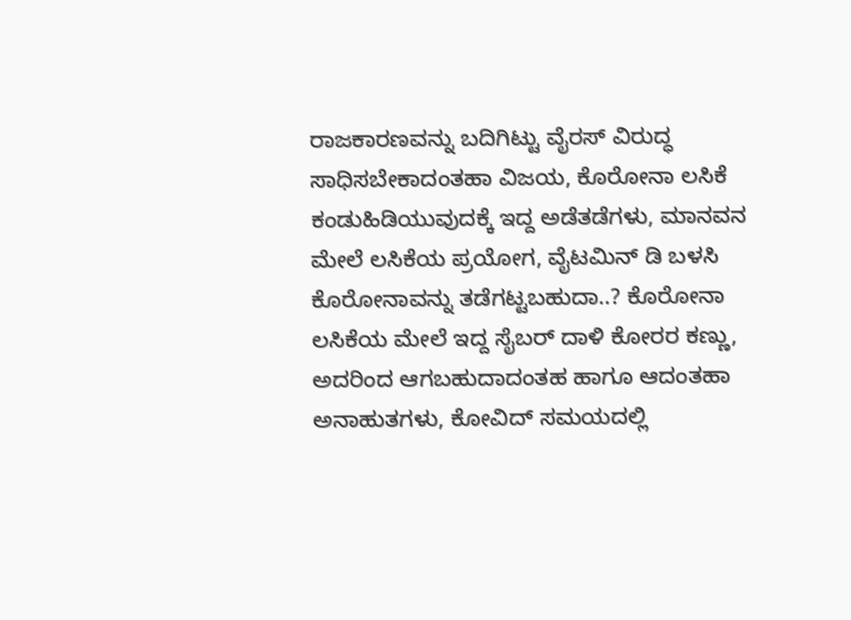ರಾಜಕಾರಣವನ್ನು ಬದಿಗಿಟ್ಟು ವೈರಸ್ ವಿರುದ್ಧ ಸಾಧಿಸಬೇಕಾದಂತಹಾ ವಿಜಯ, ಕೊರೋನಾ ಲಸಿಕೆ ಕಂಡುಹಿಡಿಯುವುದಕ್ಕೆ ಇದ್ದ ಅಡೆತಡೆಗಳು, ಮಾನವನ ಮೇಲೆ ಲಸಿಕೆಯ ಪ್ರಯೋಗ, ವೈಟಮಿನ್ ಡಿ ಬಳಸಿ ಕೊರೋನಾವನ್ನು ತಡೆಗಟ್ಟಬಹುದಾ..? ಕೊರೋನಾ ಲಸಿಕೆಯ ಮೇಲೆ ಇದ್ದ ಸೈಬರ್ ದಾಳಿ ಕೋರರ ಕಣ್ಣು, ಅದರಿಂದ ಆಗಬಹುದಾದಂತಹ ಹಾಗೂ ಆದಂತಹಾ ಅನಾಹುತಗಳು, ಕೋವಿದ್ ಸಮಯದಲ್ಲಿ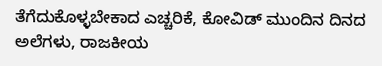ತೆಗೆದುಕೊಳ್ಳಬೇಕಾದ ಎಚ್ಚರಿಕೆ, ಕೋವಿಡ್ ಮುಂದಿನ ದಿನದ ಅಲೆಗಳು, ರಾಜಕೀಯ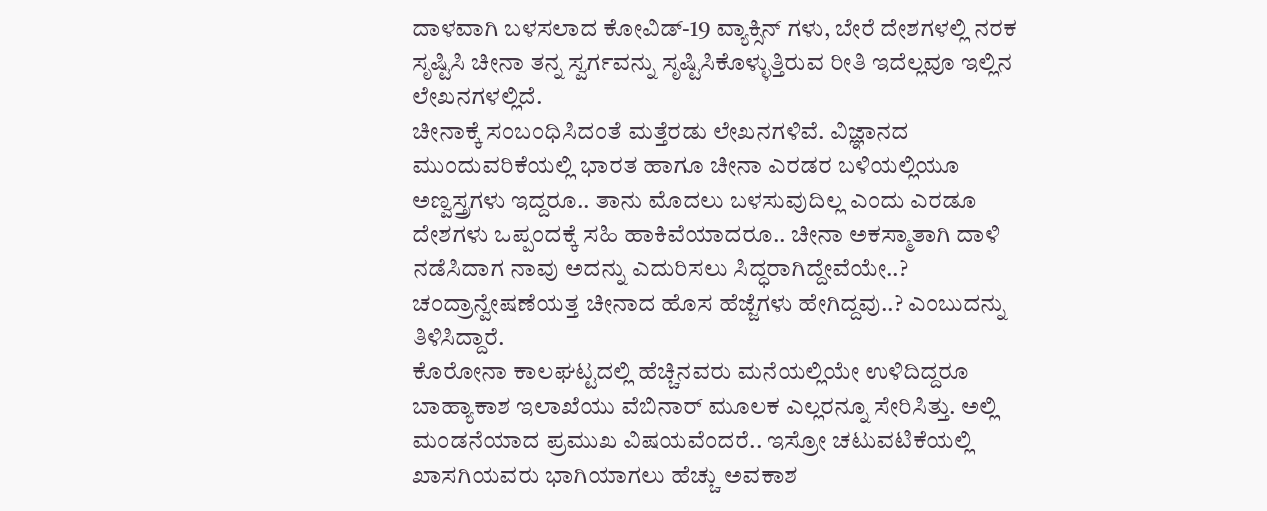ದಾಳವಾಗಿ ಬಳಸಲಾದ ಕೋವಿಡ್-19 ವ್ಯಾಕ್ಸಿನ್ ಗಳು, ಬೇರೆ ದೇಶಗಳಲ್ಲಿ ನರಕ ಸೃಷ್ಟಿಸಿ ಚೀನಾ ತನ್ನ ಸ್ವರ್ಗವನ್ನು ಸೃಷ್ಟಿಸಿಕೊಳ್ಳುತ್ತಿರುವ ರೀತಿ ಇದೆಲ್ಲವೂ ಇಲ್ಲಿನ ಲೇಖನಗಳಲ್ಲಿದೆ.
ಚೀನಾಕ್ಕೆ ಸಂಬಂಧಿಸಿದಂತೆ ಮತ್ತೆರಡು ಲೇಖನಗಳಿವೆ. ವಿಜ್ಞಾನದ ಮುಂದುವರಿಕೆಯಲ್ಲಿ ಭಾರತ ಹಾಗೂ ಚೀನಾ ಎರಡರ ಬಳಿಯಲ್ಲಿಯೂ ಅಣ್ವಸ್ತ್ರಗಳು ಇದ್ದರೂ.. ತಾನು ಮೊದಲು ಬಳಸುವುದಿಲ್ಲ ಎಂದು ಎರಡೂ ದೇಶಗಳು ಒಪ್ಪಂದಕ್ಕೆ ಸಹಿ ಹಾಕಿವೆಯಾದರೂ.. ಚೀನಾ ಅಕಸ್ಮಾತಾಗಿ ದಾಳಿ ನಡೆಸಿದಾಗ ನಾವು ಅದನ್ನು ಎದುರಿಸಲು ಸಿದ್ಧರಾಗಿದ್ದೇವೆಯೇ..? ಚಂದ್ರಾನ್ವೇಷಣೆಯತ್ತ ಚೀನಾದ ಹೊಸ ಹೆಜ್ಜೆಗಳು ಹೇಗಿದ್ದವು..? ಎಂಬುದನ್ನು ತಿಳಿಸಿದ್ದಾರೆ.
ಕೊರೋನಾ ಕಾಲಘಟ್ಟದಲ್ಲಿ ಹೆಚ್ಚಿನವರು ಮನೆಯಲ್ಲಿಯೇ ಉಳಿದಿದ್ದರೂ ಬಾಹ್ಯಾಕಾಶ ಇಲಾಖೆಯು ವೆಬಿನಾರ್ ಮೂಲಕ ಎಲ್ಲರನ್ನೂ ಸೇರಿಸಿತ್ತು. ಅಲ್ಲಿ ಮಂಡನೆಯಾದ ಪ್ರಮುಖ ವಿಷಯವೆಂದರೆ.. ಇಸ್ರೋ ಚಟುವಟಿಕೆಯಲ್ಲಿ ಖಾಸಗಿಯವರು ಭಾಗಿಯಾಗಲು ಹೆಚ್ಚು ಅವಕಾಶ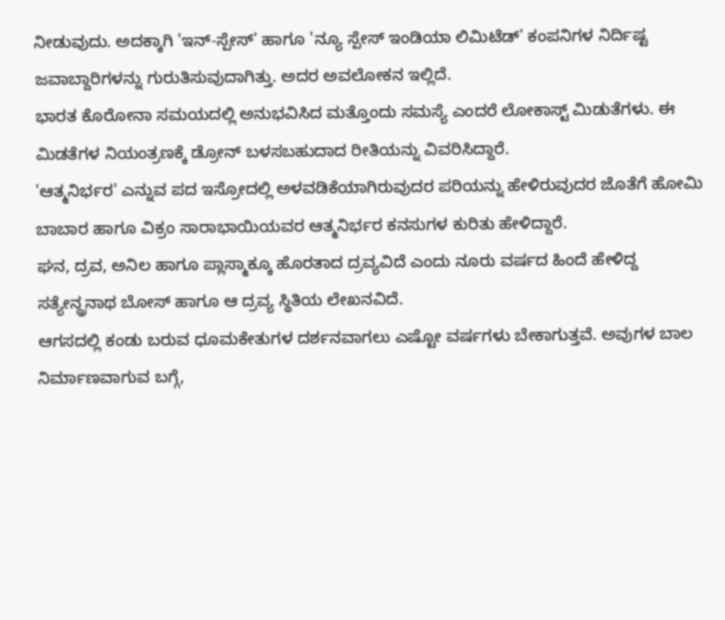ನೀಡುವುದು. ಅದಕ್ಕಾಗಿ 'ಇನ್-ಸ್ಪೇಸ್' ಹಾಗೂ 'ನ್ಯೂ ಸ್ಪೇಸ್ ಇಂಡಿಯಾ ಲಿಮಿಟೆಡ್' ಕಂಪನಿಗಳ ನಿರ್ದಿಷ್ಟ ಜವಾಬ್ದಾರಿಗಳನ್ನು ಗುರುತಿಸುವುದಾಗಿತ್ತು. ಅದರ ಅವಲೋಕನ ಇಲ್ಲಿದೆ.
ಭಾರತ ಕೊರೋನಾ ಸಮಯದಲ್ಲಿ ಅನುಭವಿಸಿದ ಮತ್ತೊಂದು ಸಮಸ್ಯೆ ಎಂದರೆ ಲೋಕಾಸ್ಟ್ ಮಿಡುತೆಗಳು. ಈ ಮಿಡತೆಗಳ ನಿಯಂತ್ರಣಕ್ಕೆ ಡ್ರೋನ್ ಬಳಸಬಹುದಾದ ರೀತಿಯನ್ನು ವಿವರಿಸಿದ್ದಾರೆ.
'ಆತ್ಮನಿರ್ಭರ' ಎನ್ನುವ ಪದ ಇಸ್ರೋದಲ್ಲಿ ಅಳವಡಿಕೆಯಾಗಿರುವುದರ ಪರಿಯನ್ನು ಹೇಳಿರುವುದರ ಜೊತೆಗೆ ಹೋಮಿ ಬಾಬಾರ ಹಾಗೂ ವಿಕ್ರಂ ಸಾರಾಭಾಯಿಯವರ ಆತ್ಮನಿರ್ಭರ ಕನಸುಗಳ ಕುರಿತು ಹೇಳಿದ್ದಾರೆ.
ಘನ, ದ್ರವ, ಅನಿಲ ಹಾಗೂ ಪ್ಲಾಸ್ಮಾಕ್ಕೂ ಹೊರತಾದ ದ್ರವ್ಯವಿದೆ ಎಂದು ನೂರು ವರ್ಷದ ಹಿಂದೆ ಹೇಳಿದ್ದ ಸತ್ಯೇನ್ದ್ರನಾಥ ಬೋಸ್ ಹಾಗೂ ಆ ದ್ರವ್ಯ ಸ್ಥಿತಿಯ ಲೇಖನವಿದೆ.
ಆಗಸದಲ್ಲಿ ಕಂಡು ಬರುವ ಧೂಮಕೇತುಗಳ ದರ್ಶನವಾಗಲು ಎಷ್ಟೋ ವರ್ಷಗಳು ಬೇಕಾಗುತ್ತವೆ. ಅವುಗಳ ಬಾಲ ನಿರ್ಮಾಣವಾಗುವ ಬಗ್ಗೆ,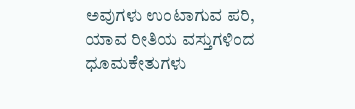ಅವುಗಳು ಉಂಟಾಗುವ ಪರಿ, ಯಾವ ರೀತಿಯ ವಸ್ತುಗಳಿಂದ ಧೂಮಕೇತುಗಳು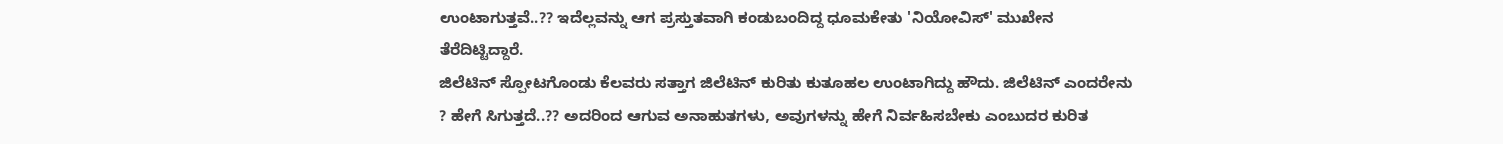ಉಂಟಾಗುತ್ತವೆ..?? ಇದೆಲ್ಲವನ್ನು ಆಗ ಪ್ರಸ್ತುತವಾಗಿ ಕಂಡುಬಂದಿದ್ದ ಧೂಮಕೇತು 'ನಿಯೋವಿಸ್' ಮುಖೇನ ತೆರೆದಿಟ್ಟಿದ್ದಾರೆ.
ಜಿಲೆಟಿನ್ ಸ್ಪೋಟಗೊಂಡು ಕೆಲವರು ಸತ್ತಾಗ ಜಿಲೆಟಿನ್ ಕುರಿತು ಕುತೂಹಲ ಉಂಟಾಗಿದ್ದು ಹೌದು. ಜಿಲೆಟಿನ್ ಎಂದರೇನು ? ಹೇಗೆ ಸಿಗುತ್ತದೆ..?? ಅದರಿಂದ ಆಗುವ ಅನಾಹುತಗಳು, ಅವುಗಳನ್ನು ಹೇಗೆ ನಿರ್ವಹಿಸಬೇಕು ಎಂಬುದರ ಕುರಿತ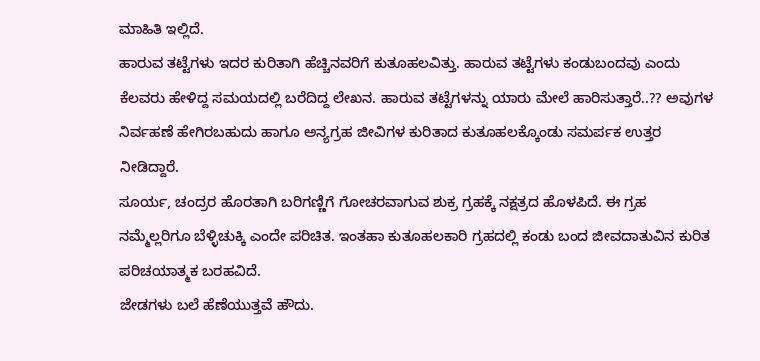ಮಾಹಿತಿ ಇಲ್ಲಿದೆ.
ಹಾರುವ ತಟ್ಟೆಗಳು ಇದರ ಕುರಿತಾಗಿ ಹೆಚ್ಚಿನವರಿಗೆ ಕುತೂಹಲವಿತ್ತು. ಹಾರುವ ತಟ್ಟೆಗಳು ಕಂಡುಬಂದವು ಎಂದು ಕೆಲವರು ಹೇಳಿದ್ದ ಸಮಯದಲ್ಲಿ ಬರೆದಿದ್ದ ಲೇಖನ. ಹಾರುವ ತಟ್ಟೆಗಳನ್ನು ಯಾರು ಮೇಲೆ ಹಾರಿಸುತ್ತಾರೆ..?? ಅವುಗಳ ನಿರ್ವಹಣೆ ಹೇಗಿರಬಹುದು ಹಾಗೂ ಅನ್ಯಗ್ರಹ ಜೀವಿಗಳ ಕುರಿತಾದ ಕುತೂಹಲಕ್ಕೊಂಡು ಸಮರ್ಪಕ ಉತ್ತರ ನೀಡಿದ್ದಾರೆ.
ಸೂರ್ಯ, ಚಂದ್ರರ ಹೊರತಾಗಿ ಬರಿಗಣ್ಣಿಗೆ ಗೋಚರವಾಗುವ ಶುಕ್ರ ಗ್ರಹಕ್ಕೆ ನಕ್ಷತ್ರದ ಹೊಳಪಿದೆ. ಈ ಗ್ರಹ ನಮ್ಮೆಲ್ಲರಿಗೂ ಬೆಳ್ಳಿಚುಕ್ಕಿ ಎಂದೇ ಪರಿಚಿತ. ಇಂತಹಾ ಕುತೂಹಲಕಾರಿ ಗ್ರಹದಲ್ಲಿ ಕಂಡು ಬಂದ ಜೀವದಾತುವಿನ ಕುರಿತ ಪರಿಚಯಾತ್ಮಕ ಬರಹವಿದೆ.
ಜೇಡಗಳು ಬಲೆ ಹೆಣೆಯುತ್ತವೆ ಹೌದು.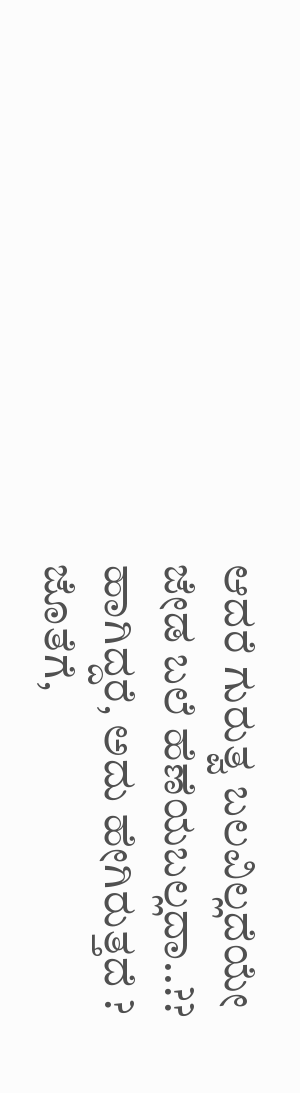ಆದರೆ ಗುರುತ್ವ ಬಲವಿಲ್ಲದೆಯೇ ಜೇಡ ಬಲೆ ಹೆಣೆಯಬಲ್ಲದಾ..?? ಹಾಗಿದ್ದರೆ, ಅದು ಹೇಗಿರುತ್ತದೆ ? ಜೊತೆಗೆ,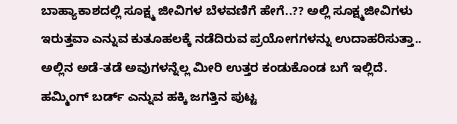ಬಾಹ್ಯಾಕಾಶದಲ್ಲಿ ಸೂಕ್ಷ್ಮ ಜೀವಿಗಳ ಬೆಳವಣಿಗೆ ಹೇಗೆ..?? ಅಲ್ಲಿ ಸೂಕ್ಷ್ಮಜೀವಿಗಳು ಇರುತ್ತವಾ ಎನ್ನುವ ಕುತೂಹಲಕ್ಕೆ ನಡೆದಿರುವ ಪ್ರಯೋಗಗಳನ್ನು ಉದಾಹರಿಸುತ್ತಾ.. ಅಲ್ಲಿನ ಅಡೆ-ತಡೆ ಅವುಗಳನ್ನೆಲ್ಲ ಮೀರಿ ಉತ್ತರ ಕಂಡುಕೊಂಡ ಬಗೆ ಇಲ್ಲಿದೆ.
ಹಮ್ಮಿಂಗ್ ಬರ್ಡ್ ಎನ್ನುವ ಹಕ್ಕಿ ಜಗತ್ತಿನ ಪುಟ್ಟ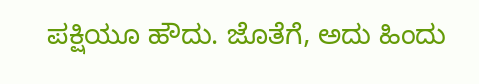ಪಕ್ಷಿಯೂ ಹೌದು. ಜೊತೆಗೆ, ಅದು ಹಿಂದು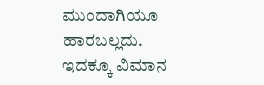ಮುಂದಾಗಿಯೂ ಹಾರಬಲ್ಲದು. ಇದಕ್ಕೂ ವಿಮಾನ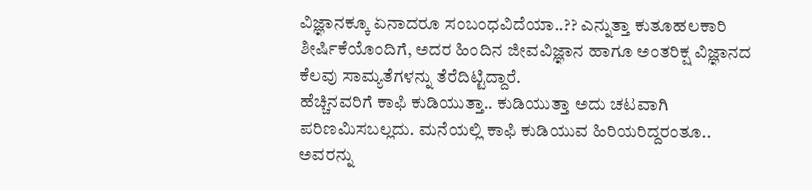ವಿಜ್ಞಾನಕ್ಕೂ ಏನಾದರೂ ಸಂಬಂಧವಿದೆಯಾ..?? ಎನ್ನುತ್ತಾ ಕುತೂಹಲಕಾರಿ ಶೀರ್ಷಿಕೆಯೊಂದಿಗೆ, ಅದರ ಹಿಂದಿನ ಜೀವವಿಜ್ಞಾನ ಹಾಗೂ ಅಂತರಿಕ್ಷ ವಿಜ್ಞಾನದ ಕೆಲವು ಸಾಮ್ಯತೆಗಳನ್ನು ತೆರೆದಿಟ್ಟಿದ್ದಾರೆ.
ಹೆಚ್ಚಿನವರಿಗೆ ಕಾಫಿ ಕುಡಿಯುತ್ತಾ.. ಕುಡಿಯುತ್ತಾ ಅದು ಚಟವಾಗಿ ಪರಿಣಮಿಸಬಲ್ಲದು. ಮನೆಯಲ್ಲಿ ಕಾಫಿ ಕುಡಿಯುವ ಹಿರಿಯರಿದ್ದರಂತೂ.. ಅವರನ್ನು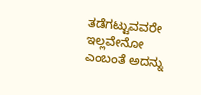ತಡೆಗಟ್ಟುವವರೇ ಇಲ್ಲವೇನೋ ಎಂಬಂತೆ ಅದನ್ನು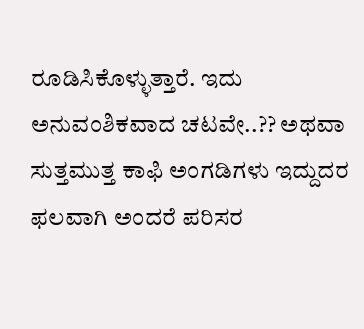ರೂಡಿಸಿಕೊಳ್ಳುತ್ತಾರೆ. ಇದು ಅನುವಂಶಿಕವಾದ ಚಟವೇ..?? ಅಥವಾ ಸುತ್ತಮುತ್ತ ಕಾಫಿ ಅಂಗಡಿಗಳು ಇದ್ದುದರ ಫಲವಾಗಿ ಅಂದರೆ ಪರಿಸರ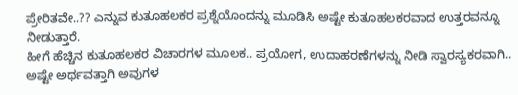ಪ್ರೇರಿತವೇ..?? ಎನ್ನುವ ಕುತೂಹಲಕರ ಪ್ರಶ್ನೆಯೊಂದನ್ನು ಮೂಡಿಸಿ ಅಷ್ಟೇ ಕುತೂಹಲಕರವಾದ ಉತ್ತರವನ್ನೂ ನೀಡುತ್ತಾರೆ.
ಹೀಗೆ ಹೆಚ್ಚಿನ ಕುತೂಹಲಕರ ವಿಚಾರಗಳ ಮೂಲಕ.. ಪ್ರಯೋಗ, ಉದಾಹರಣೆಗಳನ್ನು ನೀಡಿ ಸ್ವಾರಸ್ಯಕರವಾಗಿ.. ಅಷ್ಟೇ ಅರ್ಥವತ್ತಾಗಿ ಅವುಗಳ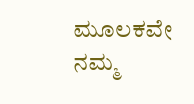ಮೂಲಕವೇ ನಮ್ಮ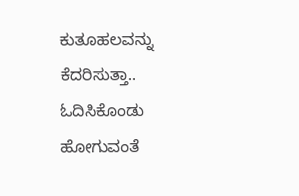ಕುತೂಹಲವನ್ನು ಕೆದರಿಸುತ್ತಾ.. ಓದಿಸಿಕೊಂಡು ಹೋಗುವಂತೆ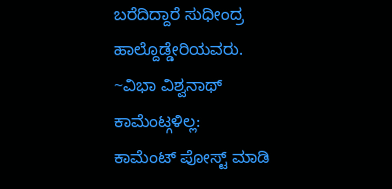ಬರೆದಿದ್ದಾರೆ ಸುಧೀಂದ್ರ ಹಾಲ್ದೊಡ್ಡೇರಿಯವರು.
~ವಿಭಾ ವಿಶ್ವನಾಥ್
ಕಾಮೆಂಟ್ಗಳಿಲ್ಲ:
ಕಾಮೆಂಟ್ ಪೋಸ್ಟ್ ಮಾಡಿ